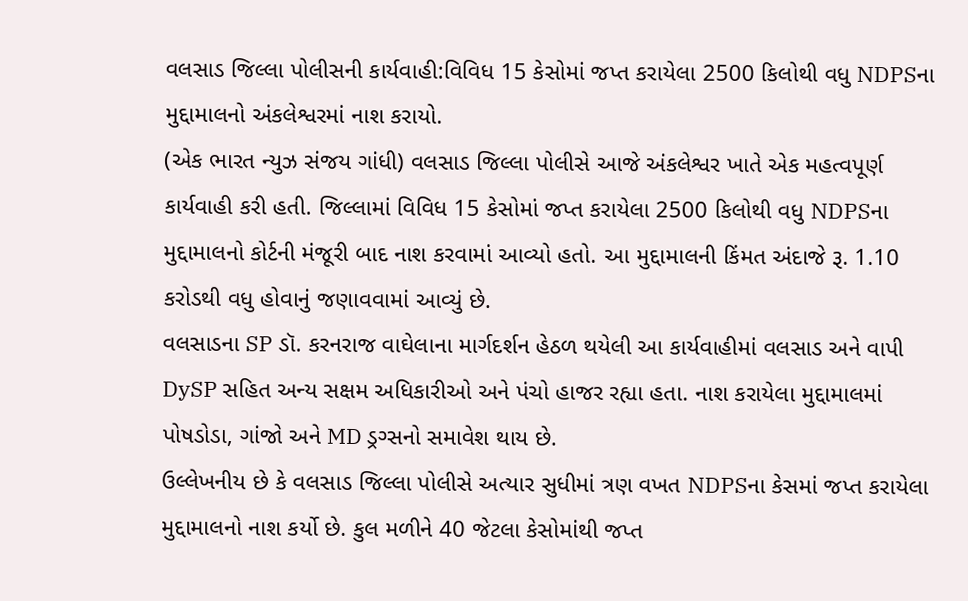વલસાડ જિલ્લા પોલીસની કાર્યવાહી:વિવિધ 15 કેસોમાં જપ્ત કરાયેલા 2500 કિલોથી વધુ NDPSના મુદ્દામાલનો અંકલેશ્વરમાં નાશ કરાયો.
(એક ભારત ન્યુઝ સંજય ગાંધી) વલસાડ જિલ્લા પોલીસે આજે અંકલેશ્વર ખાતે એક મહત્વપૂર્ણ કાર્યવાહી કરી હતી. જિલ્લામાં વિવિધ 15 કેસોમાં જપ્ત કરાયેલા 2500 કિલોથી વધુ NDPSના મુદ્દામાલનો કોર્ટની મંજૂરી બાદ નાશ કરવામાં આવ્યો હતો. આ મુદ્દામાલની કિંમત અંદાજે રૂ. 1.10 કરોડથી વધુ હોવાનું જણાવવામાં આવ્યું છે.
વલસાડના SP ડૉ. કરનરાજ વાઘેલાના માર્ગદર્શન હેઠળ થયેલી આ કાર્યવાહીમાં વલસાડ અને વાપી DySP સહિત અન્ય સક્ષમ અધિકારીઓ અને પંચો હાજર રહ્યા હતા. નાશ કરાયેલા મુદ્દામાલમાં પોષડોડા, ગાંજો અને MD ડ્રગ્સનો સમાવેશ થાય છે.
ઉલ્લેખનીય છે કે વલસાડ જિલ્લા પોલીસે અત્યાર સુધીમાં ત્રણ વખત NDPSના કેસમાં જપ્ત કરાયેલા મુદ્દામાલનો નાશ કર્યો છે. કુલ મળીને 40 જેટલા કેસોમાંથી જપ્ત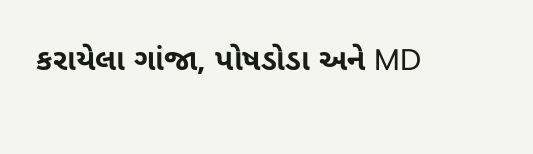કરાયેલા ગાંજા, પોષડોડા અને MD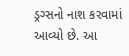ડ્રગ્સનો નાશ કરવામાં આવ્યો છે. આ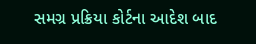સમગ્ર પ્રક્રિયા કોર્ટના આદેશ બાદ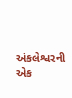અંકલેશ્વરની એક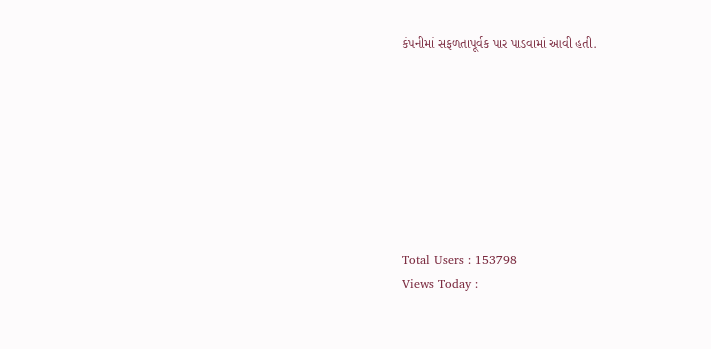કંપનીમાં સફળતાપૂર્વક પાર પાડવામાં આવી હતી.








Total Users : 153798
Views Today :